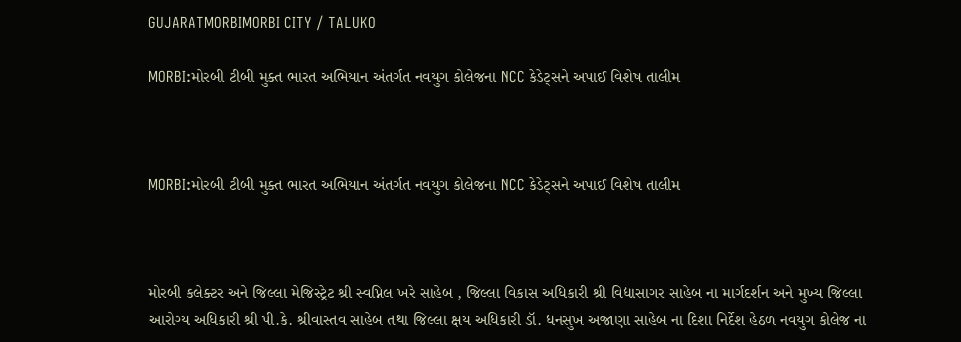GUJARATMORBIMORBI CITY / TALUKO

MORBI:મોરબી ટીબી મુક્ત ભારત અભિયાન અંતર્ગત નવયુગ કોલેજના NCC કેડેટ્સને અપાઈ વિશેષ તાલીમ



MORBI:મોરબી ટીબી મુક્ત ભારત અભિયાન અંતર્ગત નવયુગ કોલેજના NCC કેડેટ્સને અપાઈ વિશેષ તાલીમ



મોરબી કલેક્ટર અને જિલ્લા મેજિસ્ટ્રેટ શ્રી સ્વપ્નિલ ખરે સાહેબ , જિલ્લા વિકાસ અધિકારી શ્રી વિદ્યાસાગર સાહેબ ના માર્ગદર્શન અને મુખ્ય જિલ્લા આરોગ્ય અધિકારી શ્રી પી.કે. શ્રીવાસ્તવ સાહેબ તથા જિલ્લા ક્ષય અધિકારી ડૉ. ધનસુખ અજાણા સાહેબ ના દિશા નિર્દેશ હેઠળ નવયુગ કોલેજ ના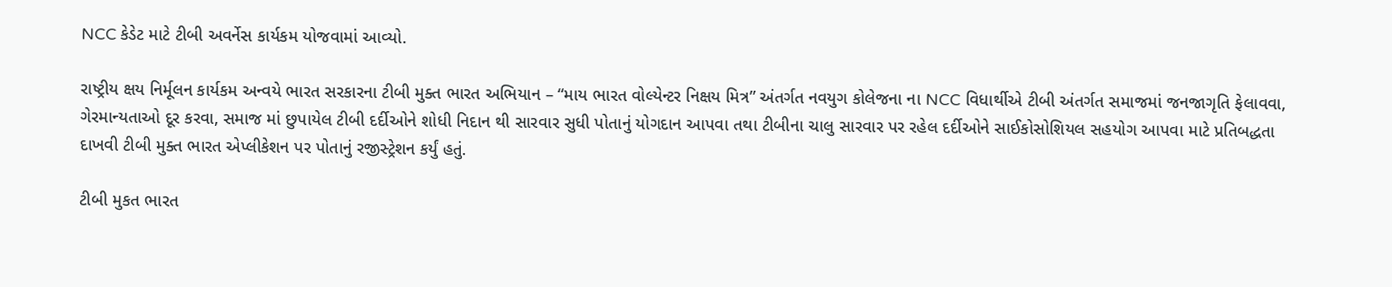NCC કેડેટ માટે ટીબી અવર્નેસ કાર્યકમ યોજવામાં આવ્યો.

રાષ્ટ્રીય ક્ષય નિર્મૂલન કાર્યકમ અન્વયે ભારત સરકારના ટીબી મુક્ત ભારત અભિયાન – “માય ભારત વોલ્યેન્ટર નિક્ષય મિત્ર” અંતર્ગત નવયુગ કોલેજના ના NCC વિધાર્થીએ ટીબી અંતર્ગત સમાજમાં જનજાગૃતિ ફેલાવવા, ગેરમાન્યતાઓ દૂર કરવા, સમાજ માં છુપાયેલ ટીબી દર્દીઓને શોધી નિદાન થી સારવાર સુધી પોતાનું યોગદાન આપવા તથા ટીબીના ચાલુ સારવાર પર રહેલ દર્દીઓને સાઈકોસોશિયલ સહયોગ આપવા માટે પ્રતિબદ્ધતા દાખવી ટીબી મુક્ત ભારત એપ્લીકેશન પર પોતાનું રજીસ્ટ્રેશન કર્યું હતું.

ટીબી મુકત ભારત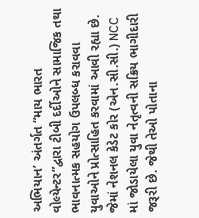અભિયાન’ અંતર્ગત “માય ભારત વોલ્યેન્ટર”દ્વારા ટીબી દર્દીઓને સામાજિક તથા ભાવનાત્મક સહયોગ ઉપલબ્ધ કરાવવા યુવાઓને પ્રોત્સાહિત કરવામાં આવી રહ્યા છે. જેમાં નેશનલ કેડેટ કોર (એન.સી.સી.) NCC માં જોડાયેલા યુવા નેતૃત્વની સક્રિય ભાગીદારી જરૂરી છે. જેથી તેઓ પોતાના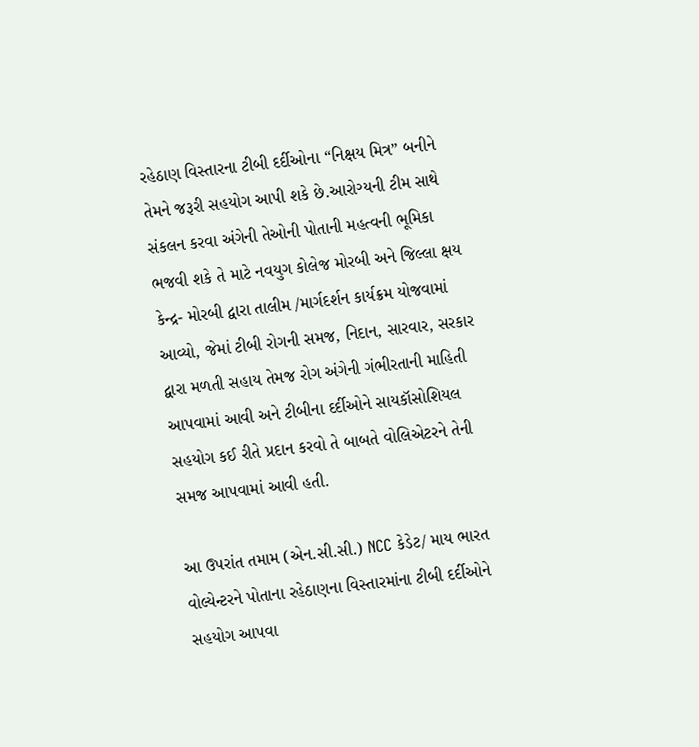રહેઠાણ વિસ્તારના ટીબી દર્દીઓના “નિક્ષય મિત્ર” બનીને તેમને જરૂરી સહયોગ આપી શકે છે.આરોગ્યની ટીમ સાથે સંકલન કરવા અંગેની તેઓની પોતાની મહત્વની ભૂમિકા ભજવી શકે તે માટે નવયુગ કોલેજ મોરબી અને જિલ્લા ક્ષય કેન્દ્ર- મોરબી દ્વારા તાલીમ /માર્ગદર્શન કાર્યક્રમ યોજવામાં આવ્યો, જેમાં ટીબી રોગની સમજ, નિદાન, સારવાર, સરકાર દ્વારા મળતી સહાય તેમજ રોગ અંગેની ગંભીરતાની માહિતી આપવામાં આવી અને ટીબીના દર્દીઓને સાયકૉસોશિયલ સહયોગ કઈ રીતે પ્રદાન કરવો તે બાબતે વોલિએટરને તેની સમજ આપવામાં આવી હતી.

આ ઉપરાંત તમામ (એન.સી.સી.) NCC કેડેટ/ માય ભારત વોલ્યેન્ટરને પોતાના રહેઠાણના વિસ્તારમાંના ટીબી દર્દીઓને સહયોગ આપવા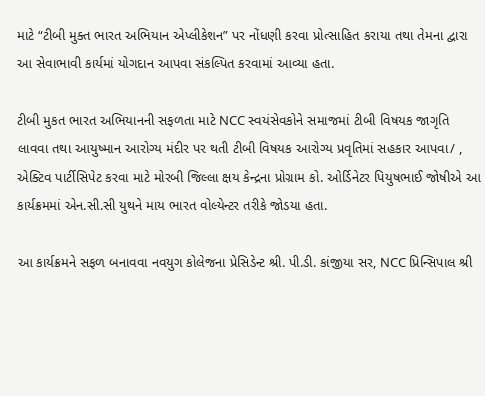માટે “ટીબી મુક્ત ભારત અભિયાન એપ્લીકેશન” પર નોંધણી કરવા પ્રોત્સાહિત કરાયા તથા તેમના દ્વારા આ સેવાભાવી કાર્યમાં યોગદાન આપવા સંકલ્પિત કરવામાં આવ્યા હતા.

ટીબી મુકત ભારત અભિયાનની સફળતા માટે NCC સ્વયંસેવકોને સમાજમાં ટીબી વિષયક જાગૃતિ લાવવા તથા આયુષ્માન આરોગ્ય મંદીર પર થતી ટીબી વિષયક આરોગ્ય પ્રવૃતિમાં સહકાર આપવા/ , એક્ટિવ પાર્ટીસિપેટ કરવા માટે મોરબી જિલ્લા ક્ષય કેન્દ્રના પ્રોગ્રામ કો. ઓર્ડિનેટર પિયુષભાઈ જોષીએ આ કાર્યક્રમમાં એન.સી.સી યુથને માય ભારત વોલ્યેન્ટર તરીકે જોડયા હતા.

આ કાર્યક્રમને સફળ બનાવવા નવયુગ કોલેજના પ્રેસિડેન્ટ શ્રી. પી.ડી. કાંજીયા સર, NCC પ્રિન્સિપાલ શ્રી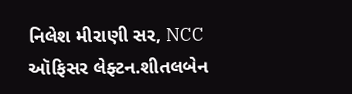નિલેશ મીરાણી સર, NCC ઑફિસર લેફ્ટન.શીતલબેન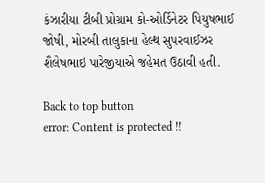કંઝારીયા ટીબી પ્રોગ્રામ કો-ઓર્ડિનેટર પિયુષભાઈ જોષી, મોરબી તાલુકાના હેલ્થ સુપરવાઈઝર શૈલેષભાઇ પારેજીયાએ જહેમત ઉઠાવી હતી.

Back to top button
error: Content is protected !!